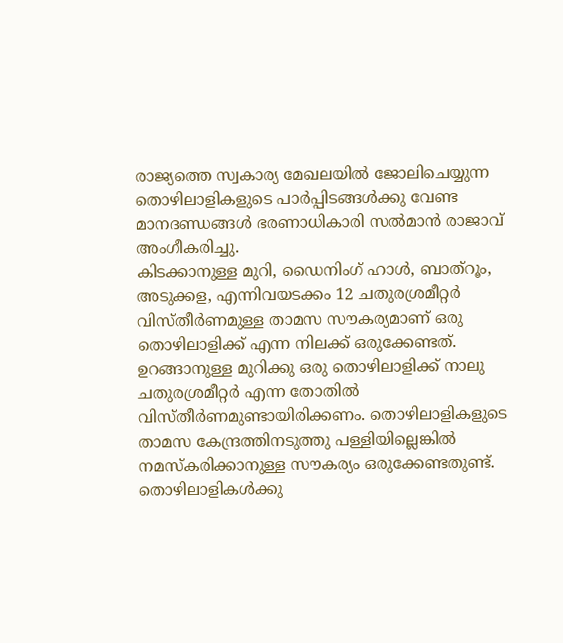രാജ്യത്തെ സ്വകാര്യ മേഖലയില്‍ ജോലിചെയ്യുന്ന തൊഴിലാളികളുടെ പാര്‍പ്പിടങ്ങള്‍ക്കു വേണ്ട മാനദണ്ഡങ്ങള്‍ ഭരണാധികാരി സല്‍മാന്‍ രാജാവ് അംഗീകരിച്ചു.
കിടക്കാനുള്ള മുറി, ഡൈനിംഗ് ഹാള്‍, ബാത്റൂം, അടുക്കള, എന്നിവയടക്കം 12 ചതുരശ്രമീറ്റര്‍ വിസ്‌തീര്‍ണമുള്ള താമസ സൗകര്യമാണ് ഒരു തൊഴിലാളിക്ക് എന്ന നിലക്ക് ഒരുക്കേണ്ടത്. ഉറങ്ങാനുള്ള മുറിക്കു ഒരു തൊഴിലാളിക്ക് നാലു ചതുരശ്രമീറ്റര്‍ എന്ന തോതില്‍ വിസ്തീര്‍ണമുണ്ടായിരിക്കണം. തൊഴിലാളികളുടെ താമസ കേന്ദ്രത്തിനടുത്തു പള്ളിയില്ലെങ്കില്‍ നമസ്‌കരിക്കാനുള്ള സൗകര്യം ഒരുക്കേണ്ടതുണ്ട്. തൊഴിലാളികള്‍ക്കു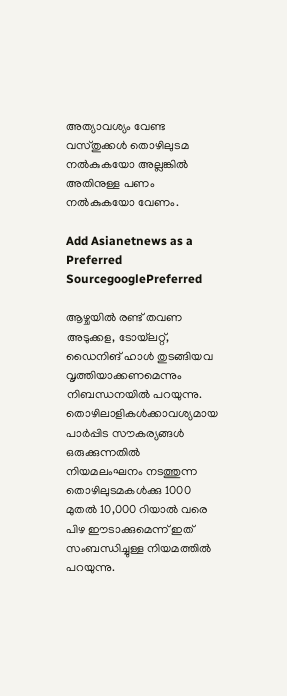അത്യാവശ്യം വേണ്ട വസ്തുക്കള്‍ തൊഴിലുടമ നല്‍കുകയോ അല്ലങ്കില്‍ അതിനുള്ള പണം നല്‍കുകയോ വേണം.

Add Asianetnews as a Preferred SourcegooglePreferred

ആഴ്ചയില്‍ രണ്ട് തവണ അടുക്കള, ടോയ്‌ലറ്റ്, ഡൈനിങ് ഹാള്‍ തുടങ്ങിയവ വൃത്തിയാക്കണമെന്നും നിബന്ധനയില്‍ പറയുന്നു. തൊഴിലാളികള്‍ക്കാവശ്യമായ പാര്‍പ്പിട സൗകര്യങ്ങള്‍ ഒരുക്കുന്നതില്‍ നിയമലംഘനം നടത്തുന്ന തൊഴിലുടമകള്‍ക്കു 1000 മുതല്‍ 10,000 റിയാല്‍ വരെ പിഴ ഈടാക്കുമെന്ന് ഇത് സംബന്ധിച്ചുള്ള നിയമത്തില്‍ പറയുന്നു.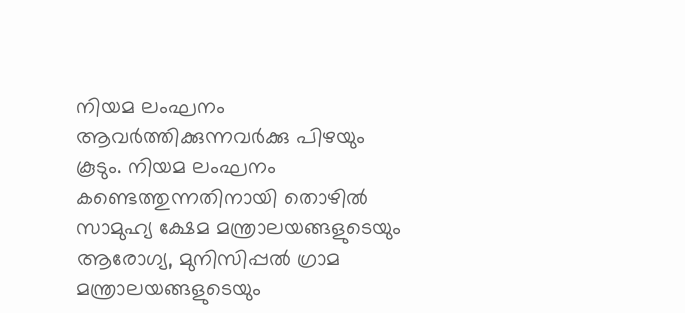നിയമ ലംഘനം ആവര്‍ത്തിക്കുന്നവര്‍ക്കു പിഴയും കൂടും. നിയമ ലംഘനം കണ്ടെത്തുന്നതിനായി തൊഴില്‍ സാമുഹ്യ ക്ഷേമ മന്ത്രാലയങ്ങളുടെയും ആരോഗ്യ, മുനിസിപ്പല്‍ ഗ്രാമ മന്ത്രാലയങ്ങളുടെയും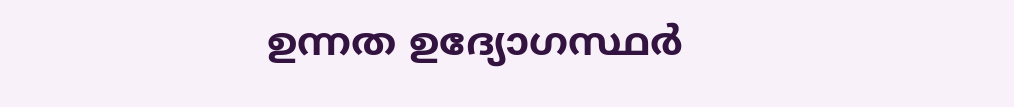ഉന്നത ഉദ്യോഗസ്ഥര്‍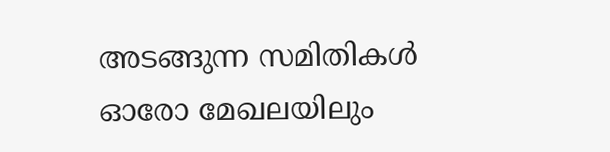അടങ്ങുന്ന സമിതികള്‍ ഓരോ മേഖലയിലും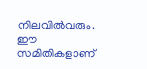നിലവില്‍വരും.
ഈ സമിതികളാണ്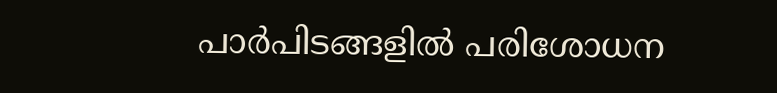പാര്‍പിടങ്ങളില്‍ പരിശോധന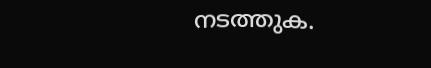നടത്തുക.